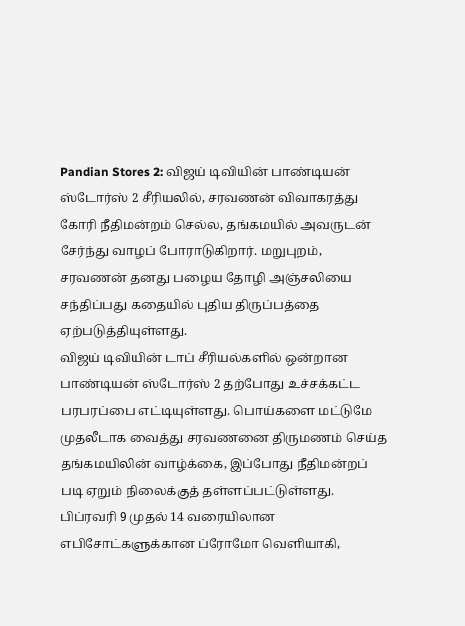Pandian Stores 2: விஜய் டிவியின் பாண்டியன் ஸ்டோர்ஸ் 2 சீரியலில், சரவணன் விவாகரத்து கோரி நீதிமன்றம் செல்ல, தங்கமயில் அவருடன் சேர்ந்து வாழப் போராடுகிறார். மறுபுறம், சரவணன் தனது பழைய தோழி அஞ்சலியை சந்திப்பது கதையில் புதிய திருப்பத்தை ஏற்படுத்தியுள்ளது.
விஜய் டிவியின் டாப் சீரியல்களில் ஒன்றான பாண்டியன் ஸ்டோர்ஸ் 2 தற்போது உச்சக்கட்ட பரபரப்பை எட்டியுள்ளது. பொய்களை மட்டுமே முதலீடாக வைத்து சரவணனை திருமணம் செய்த தங்கமயிலின் வாழ்க்கை, இப்போது நீதிமன்றப் படி ஏறும் நிலைக்குத் தள்ளப்பட்டுள்ளது. பிப்ரவரி 9 முதல் 14 வரையிலான எபிசோட்களுக்கான ப்ரோமோ வெளியாகி,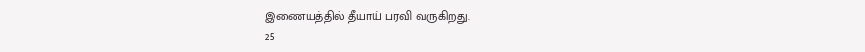இணையத்தில் தீயாய் பரவி வருகிறது.
25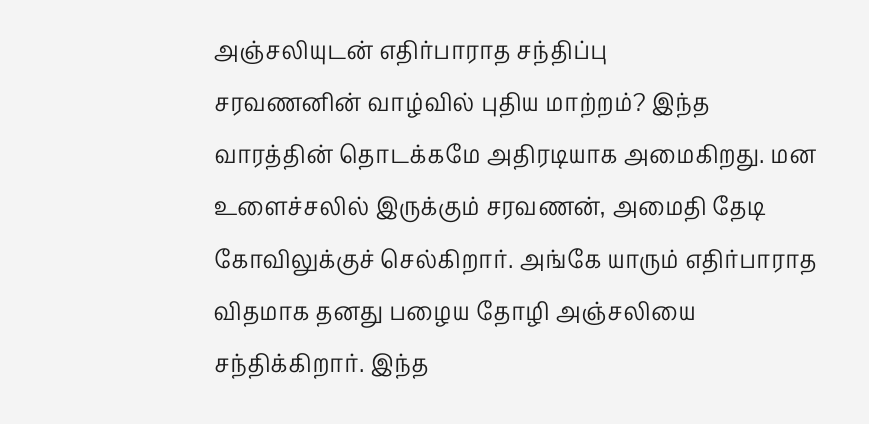அஞ்சலியுடன் எதிர்பாராத சந்திப்பு
சரவணனின் வாழ்வில் புதிய மாற்றம்? இந்த வாரத்தின் தொடக்கமே அதிரடியாக அமைகிறது. மன உளைச்சலில் இருக்கும் சரவணன், அமைதி தேடி கோவிலுக்குச் செல்கிறார். அங்கே யாரும் எதிர்பாராத விதமாக தனது பழைய தோழி அஞ்சலியை சந்திக்கிறார். இந்த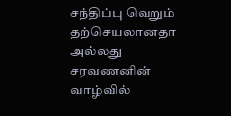சந்திப்பு வெறும் தற்செயலானதா அல்லது சரவணனின் வாழ்வில்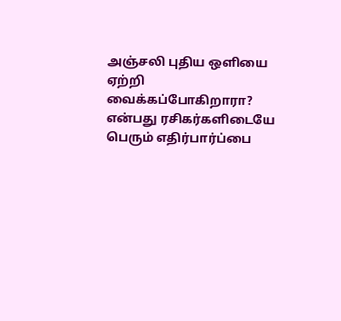அஞ்சலி புதிய ஒளியை ஏற்றி வைக்கப்போகிறாரா? என்பது ரசிகர்களிடையே பெரும் எதிர்பார்ப்பை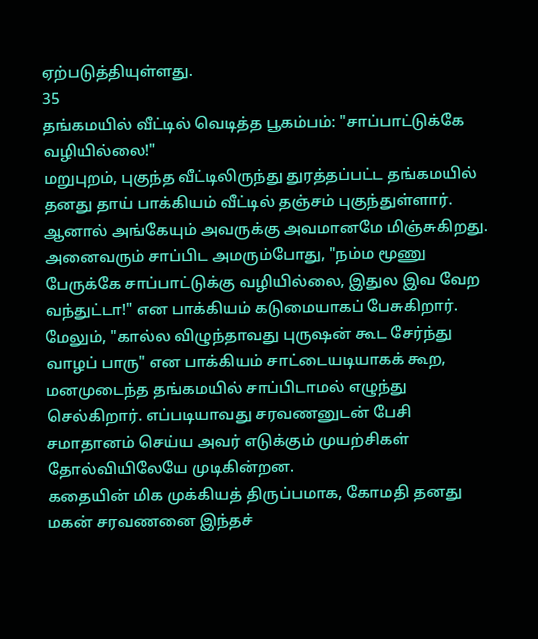ஏற்படுத்தியுள்ளது.
35
தங்கமயில் வீட்டில் வெடித்த பூகம்பம்: "சாப்பாட்டுக்கே வழியில்லை!"
மறுபுறம், புகுந்த வீட்டிலிருந்து துரத்தப்பட்ட தங்கமயில் தனது தாய் பாக்கியம் வீட்டில் தஞ்சம் புகுந்துள்ளார். ஆனால் அங்கேயும் அவருக்கு அவமானமே மிஞ்சுகிறது. அனைவரும் சாப்பிட அமரும்போது, "நம்ம மூணு பேருக்கே சாப்பாட்டுக்கு வழியில்லை, இதுல இவ வேற வந்துட்டா!" என பாக்கியம் கடுமையாகப் பேசுகிறார். மேலும், "கால்ல விழுந்தாவது புருஷன் கூட சேர்ந்து வாழப் பாரு" என பாக்கியம் சாட்டையடியாகக் கூற, மனமுடைந்த தங்கமயில் சாப்பிடாமல் எழுந்து செல்கிறார். எப்படியாவது சரவணனுடன் பேசி சமாதானம் செய்ய அவர் எடுக்கும் முயற்சிகள் தோல்வியிலேயே முடிகின்றன.
கதையின் மிக முக்கியத் திருப்பமாக, கோமதி தனது மகன் சரவணனை இந்தச்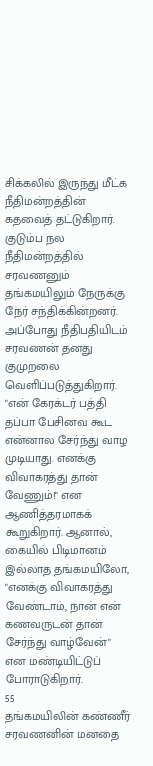சிக்கலில் இருந்து மீட்க நீதிமன்றத்தின் கதவைத் தட்டுகிறார். குடும்ப நல நீதிமன்றத்தில் சரவணனும் தங்கமயிலும் நேருக்கு நேர் சந்திக்கின்றனர். அப்போது நீதிபதியிடம் சரவணன் தனது குமுறலை வெளிப்படுத்துகிறார். "என் கேரக்டர் பத்தி தப்பா பேசினவ கூட என்னால சேர்ந்து வாழ முடியாது. எனக்கு விவாகரத்து தான் வேணும்!" என ஆணித்தரமாகக் கூறுகிறார். ஆனால், கையில் பிடிமானம் இல்லாத தங்கமயிலோ, "எனக்கு விவாகரத்து வேண்டாம், நான் என் கணவருடன் தான் சேர்ந்து வாழ்வேன்" என மண்டியிட்டுப் போராடுகிறார்.
55
தங்கமயிலின் கண்ணீர் சரவணனின் மனதை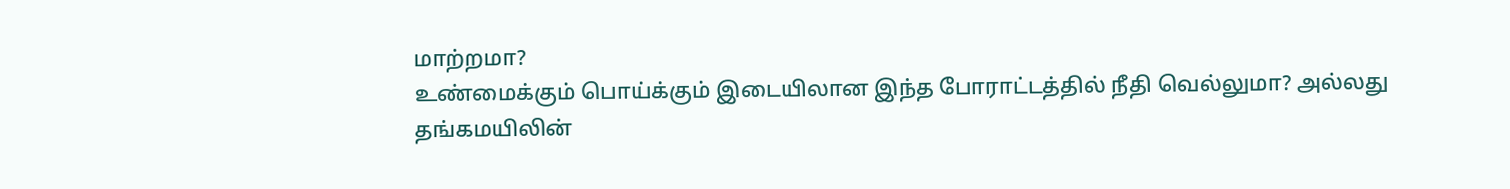மாற்றமா?
உண்மைக்கும் பொய்க்கும் இடையிலான இந்த போராட்டத்தில் நீதி வெல்லுமா? அல்லது தங்கமயிலின்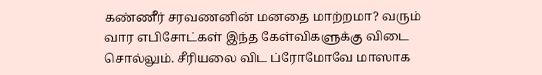கண்ணீர் சரவணனின் மனதை மாற்றமா? வரும் வார எபிசோட்கள் இந்த கேள்விகளுக்கு விடை சொல்லும். சீரியலை விட ப்ரோமோவே மாஸாக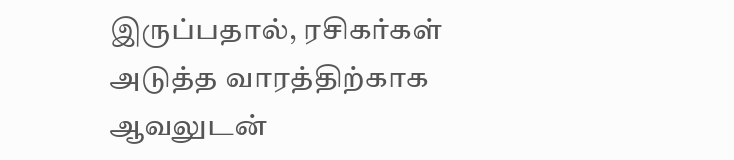இருப்பதால், ரசிகர்கள் அடுத்த வாரத்திற்காக ஆவலுடன்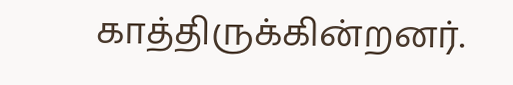காத்திருக்கின்றனர்.